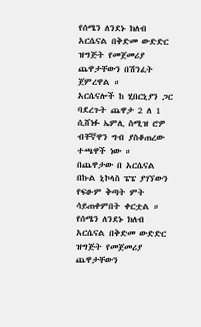የሰሜን ለንደኑ ክለብ አርሴናል በቅድመ ውድድር ዝግጅት የመጀመሪያ ጨዋታቸውን በሽንፈት ጀምረዋል ።
አርሴናሎች ከ ሂበርኒያን ጋር ባደረጉት ጨዋታ 2 ለ 1 ሲሸነፉ ኤምሊ ስሚዝ ሮዎ ብቸኛዋን ግብ ያስቆጠረው ተጫዋች ነው ።
በጨዋታው በ አርሴናል በኩል ኒኮላስ ፔፔ ያገኘውን የፍፁም ቅጣት ምት ሳይጠቀምበት ቀርቷል ።
የሰሜን ለንደኑ ክለብ አርሴናል በቅድመ ውድድር ዝግጅት የመጀመሪያ ጨዋታቸውን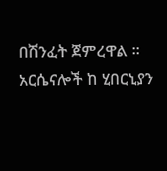በሽንፈት ጀምረዋል ።
አርሴናሎች ከ ሂበርኒያን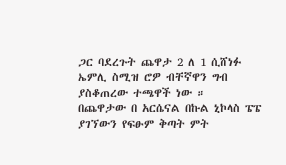ጋር ባደረጉት ጨዋታ 2 ለ 1 ሲሸነፉ ኤምሊ ስሚዝ ሮዎ ብቸኛዋን ግብ ያስቆጠረው ተጫዋች ነው ።
በጨዋታው በ አርሴናል በኩል ኒኮላስ ፔፔ ያገኘውን የፍፁም ቅጣት ምት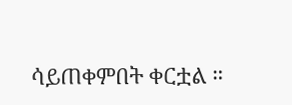ሳይጠቀምበት ቀርቷል ።